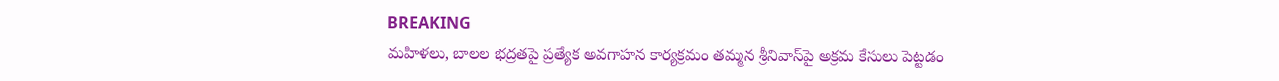BREAKING
మహిళలు, బాలల భద్రతపై ప్రత్యేక అవగాహన కార్యక్రమం తమ్మన శ్రీనివాస్‌పై అక్రమ కేసులు పెట్టడం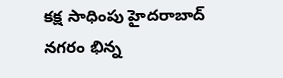కక్ష సాధింపు హైదరాబాద్ నగరం భిన్న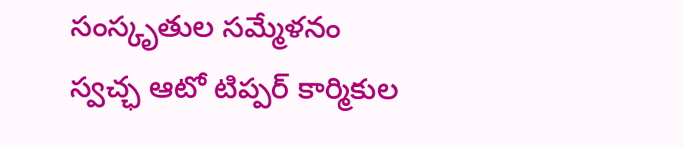సంస్కృతుల సమ్మేళనం స్వచ్ఛ ఆటో టిప్పర్ కార్మికుల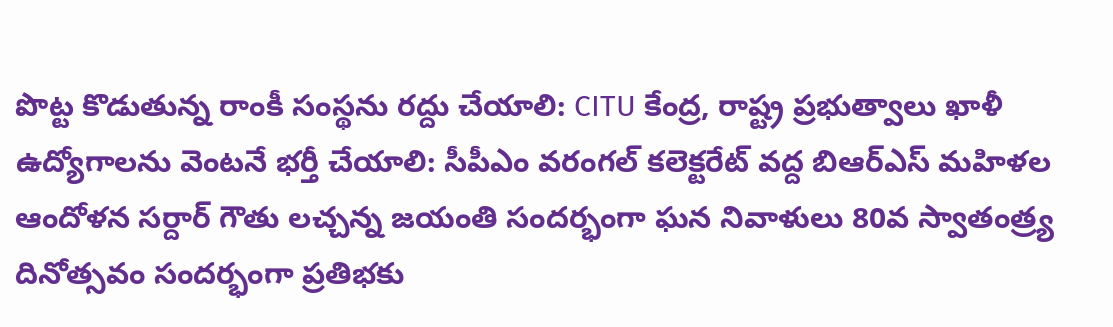పొట్ట కొడుతున్న రాంకీ సంస్థను రద్దు చేయాలి: CITU కేంద్ర, రాష్ట్ర ప్రభుత్వాలు ఖాళీ ఉద్యోగాలను వెంటనే భర్తీ చేయాలి: సీపీఎం వరంగల్ కలెక్టరేట్ వద్ద బిఆర్ఎస్ మహిళల ఆందోళన సర్దార్ గౌతు లచ్చన్న జయంతి సందర్భంగా ఘన నివాళులు 80వ స్వాతంత్ర్య దినోత్సవం సందర్భంగా ప్రతిభకు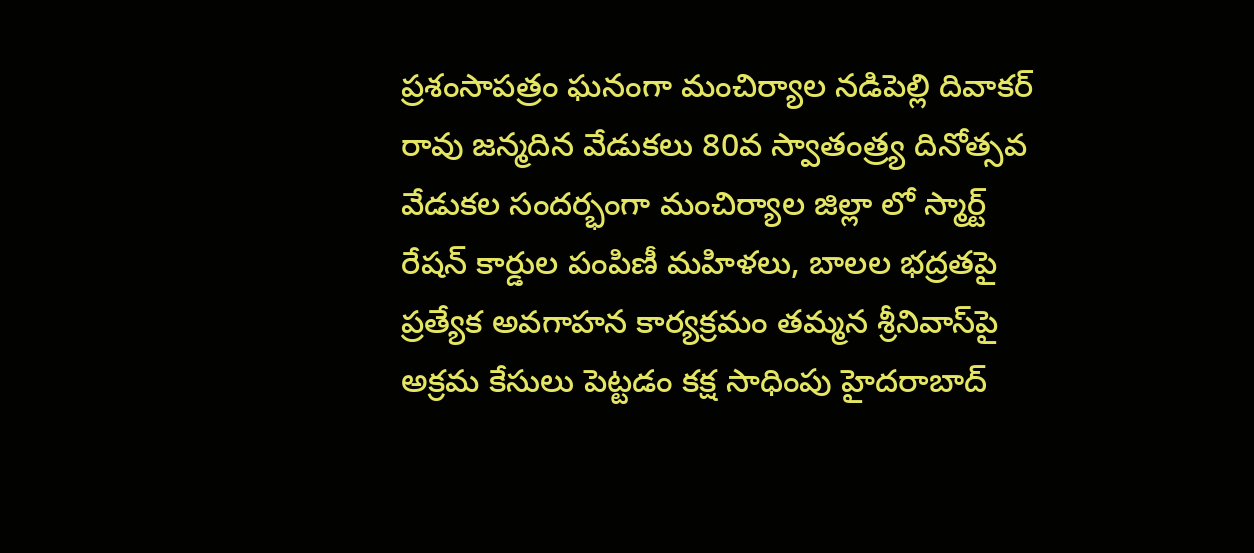ప్రశంసాపత్రం ఘనంగా మంచిర్యాల నడిపెల్లి దివాకర్ రావు జన్మదిన వేడుకలు 80వ స్వాతంత్ర్య దినోత్సవ వేడుకల సందర్భంగా మంచిర్యాల జిల్లా లో స్మార్ట్ రేషన్ కార్డుల పంపిణీ మహిళలు, బాలల భద్రతపై ప్రత్యేక అవగాహన కార్యక్రమం తమ్మన శ్రీనివాస్‌పై అక్రమ కేసులు పెట్టడం కక్ష సాధింపు హైదరాబాద్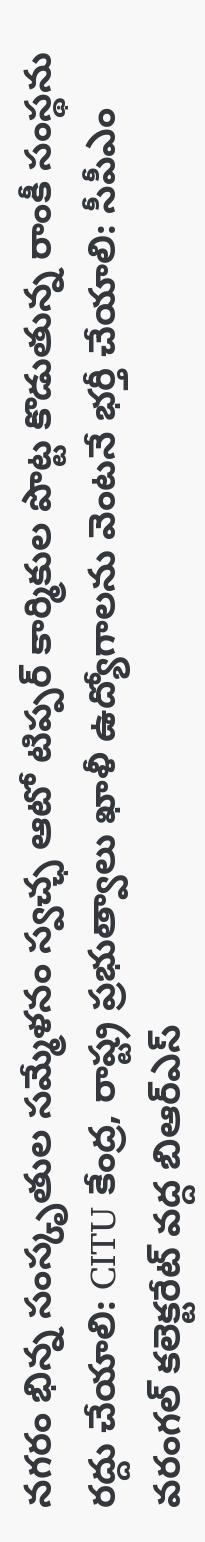నగరం భిన్న సంస్కృతుల సమ్మేళనం స్వచ్ఛ ఆటో టిప్పర్ కార్మికుల పొట్ట కొడుతున్న రాంకీ సంస్థను రద్దు చేయాలి: CITU కేంద్ర, రాష్ట్ర ప్రభుత్వాలు ఖాళీ ఉద్యోగాలను వెంటనే భర్తీ చేయాలి: సీపీఎం వరంగల్ కలెక్టరేట్ వద్ద బిఆర్ఎస్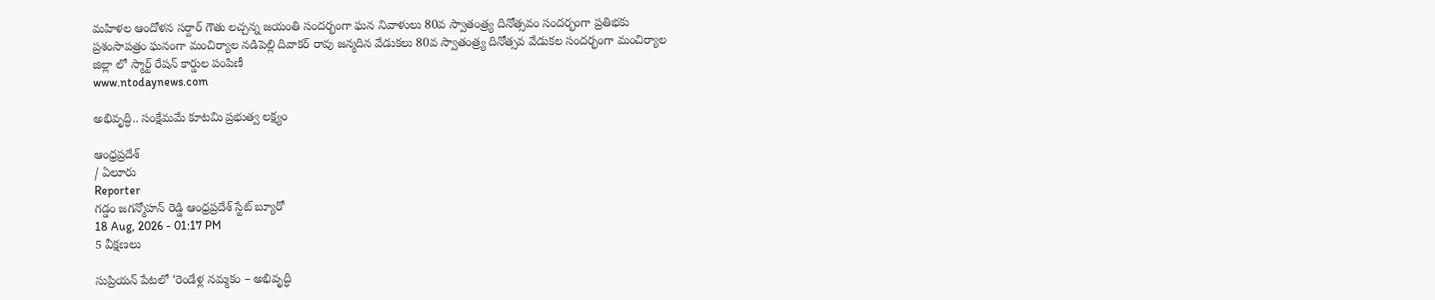మహిళల ఆందోళన సర్దార్ గౌతు లచ్చన్న జయంతి సందర్భంగా ఘన నివాళులు 80వ స్వాతంత్ర్య దినోత్సవం సందర్భంగా ప్రతిభకు ప్రశంసాపత్రం ఘనంగా మంచిర్యాల నడిపెల్లి దివాకర్ రావు జన్మదిన వేడుకలు 80వ స్వాతంత్ర్య దినోత్సవ వేడుకల సందర్భంగా మంచిర్యాల జిల్లా లో స్మార్ట్ రేషన్ కార్డుల పంపిణీ
www.ntodaynews.com

అభివృద్ధి.. సంక్షేమమే కూటమి ప్రభుత్వ లక్ష్యం

ఆంధ్రప్రదేశ్
/ ఏలూరు
Reporter
గడ్డం జగన్మోహన్ రెడ్డి ఆంధ్రప్రదేశ్ స్టేట్ బ్యూరో
18 Aug, 2026 - 01:17 PM
5 వీక్షణలు

సుప్రియన్ పేటలో ‘రెండేళ్ల నమ్మకం – అభివృద్ధి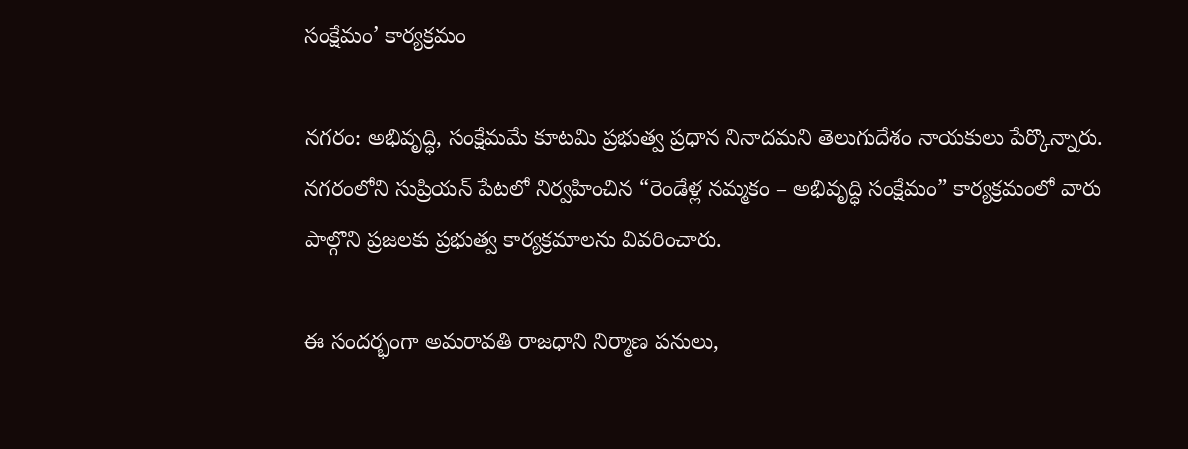సంక్షేమం’ కార్యక్రమం

నగరం: అభివృద్ధి, సంక్షేమమే కూటమి ప్రభుత్వ ప్రధాన నినాదమని తెలుగుదేశం నాయకులు పేర్కొన్నారు. నగరంలోని సుప్రియన్ పేటలో నిర్వహించిన “రెండేళ్ల నమ్మకం – అభివృద్ధి సంక్షేమం” కార్యక్రమంలో వారు పాల్గొని ప్రజలకు ప్రభుత్వ కార్యక్రమాలను వివరించారు.

ఈ సందర్భంగా అమరావతి రాజధాని నిర్మాణ పనులు,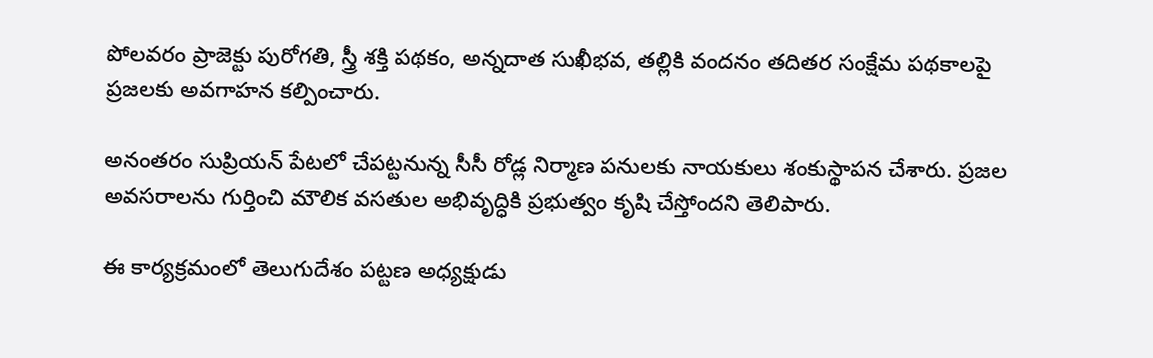పోలవరం ప్రాజెక్టు పురోగతి, స్త్రీ శక్తి పథకం, అన్నదాత సుఖీభవ, తల్లికి వందనం తదితర సంక్షేమ పథకాలపై ప్రజలకు అవగాహన కల్పించారు.

అనంతరం సుప్రియన్ పేటలో చేపట్టనున్న సీసీ రోడ్ల నిర్మాణ పనులకు నాయకులు శంకుస్థాపన చేశారు. ప్రజల అవసరాలను గుర్తించి మౌలిక వసతుల అభివృద్ధికి ప్రభుత్వం కృషి చేస్తోందని తెలిపారు.

ఈ కార్యక్రమంలో తెలుగుదేశం పట్టణ అధ్యక్షుడు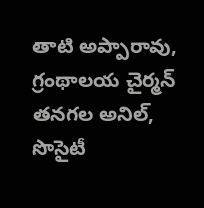తాటి అప్పారావు, గ్రంథాలయ చైర్మన్ తనగల అనిల్, సొసైటీ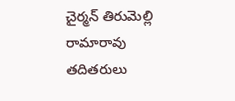చైర్మన్ తిరుమెల్లి రామారావు తదితరులు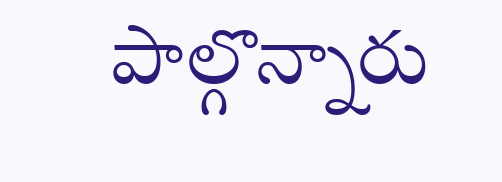పాల్గొన్నారు